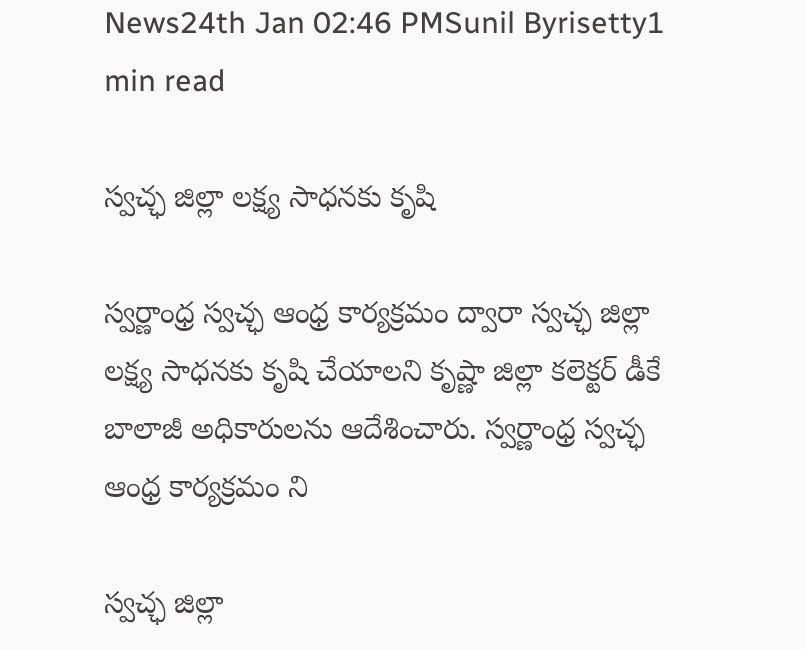News24th Jan 02:46 PMSunil Byrisetty1 min read

స్వచ్ఛ జిల్లా లక్ష్య సాధనకు కృషి

స్వర్ణాంధ్ర స్వచ్ఛ ఆంధ్ర కార్యక్రమం ద్వారా స్వచ్ఛ జిల్లా లక్ష్య సాధనకు కృషి చేయాలని కృష్ణా జిల్లా కలెక్టర్ డీకే బాలాజీ అధికారులను ఆదేశించారు. స్వర్ణాంధ్ర స్వచ్ఛ ఆంధ్ర కార్యక్రమం ని

స్వచ్ఛ జిల్లా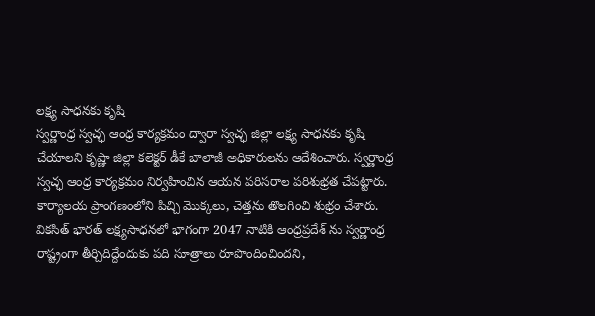లక్ష్య సాధనకు కృషి
స్వర్ణాంధ్ర స్వచ్ఛ ఆంధ్ర కార్యక్రమం ద్వారా స్వచ్ఛ జిల్లా లక్ష్య సాధనకు కృషి చేయాలని కృష్ణా జిల్లా కలెక్టర్ డీకే బాలాజీ అధికారులను ఆదేశించారు. స్వర్ణాంధ్ర స్వచ్ఛ ఆంధ్ర కార్యక్రమం నిర్వహించిన ఆయన పరిసరాల పరిశుభ్రత చేపట్టారు. కార్యాలయ ప్రాంగణంలోని పిచ్చి మొక్కలు, చెత్తను తొలగించి శుభ్రం చేశారు. వికసిత్ భారత్ లక్ష్యసాధనలో భాగంగా 2047 నాటికి ఆంధ్రప్రదేశ్ ను స్వర్ణాంధ్ర రాష్ట్రంగా తీర్చిదిద్దేందుకు పది సూత్రాలు రూపొందించిందని,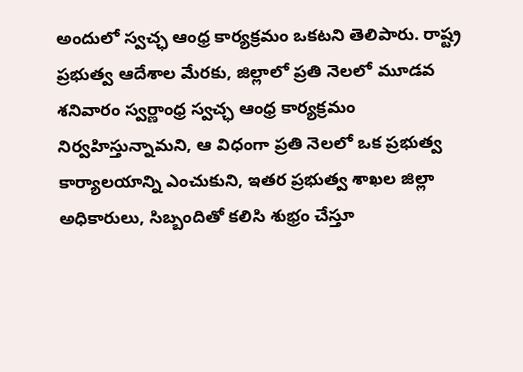అందులో స్వచ్ఛ ఆంధ్ర కార్యక్రమం ఒకటని తెలిపారు. రాష్ట్ర ప్రభుత్వ ఆదేశాల మేరకు, జిల్లాలో ప్రతి నెలలో మూడవ శనివారం స్వర్ణాంధ్ర స్వచ్ఛ ఆంధ్ర కార్యక్రమం నిర్వహిస్తున్నామని, ఆ విధంగా ప్రతి నెలలో ఒక ప్రభుత్వ కార్యాలయాన్ని ఎంచుకుని, ఇతర ప్రభుత్వ శాఖల జిల్లా అధికారులు, సిబ్బందితో కలిసి శుభ్రం చేస్తూ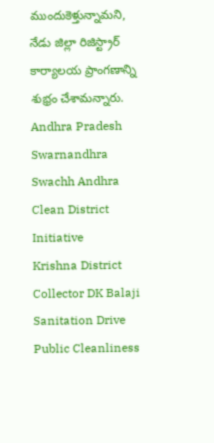ముందుకెళ్తున్నామని, నేడు జిల్లా రిజిస్ట్రార్ కార్యాలయ ప్రాంగణాన్ని శుభ్రం చేశామన్నారు.
Andhra Pradesh
Swarnandhra Swachh Andhra
Clean District Initiative
Krishna District
Collector DK Balaji
Sanitation Drive
Public Cleanliness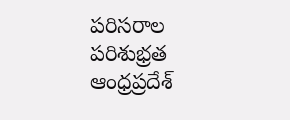పరిసరాల పరిశుభ్రత
ఆంధ్రప్రదేశ్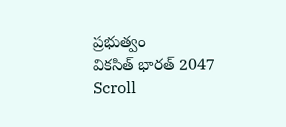ప్రభుత్వం
వికసిత్ భారత్ 2047
Scroll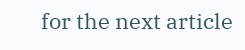for the next article